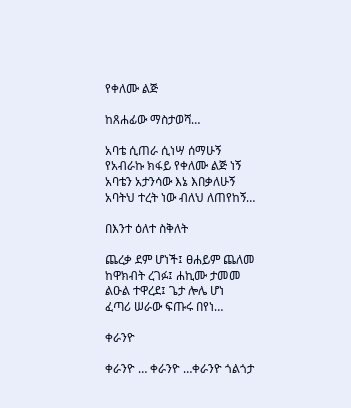የቀለሙ ልጅ

ከጸሐፊው ማስታወሻ…

አባቴ ሲጠራ ሲነሣ ሰማሁኝ
የአብራኩ ክፋይ የቀለሙ ልጅ ነኝ
አባቴን አታንሳው እኔ እበቃለሁኝ
አባትህ ተረት ነው ብለህ ለጠየከኝ…

በእንተ ዕለተ ስቅለት

ጨረቃ ደም ሆነች፤ ፀሐይም ጨለመ
ከዋክብት ረገፉ፤ ሐኪሙ ታመመ
ልዑል ተዋረደ፤ ጌታ ሎሌ ሆነ
ፈጣሪ ሠራው ፍጡሩ በየነ…

ቀራንዮ

ቀራንዮ … ቀራንዮ …ቀራንዮ ጎልጎታ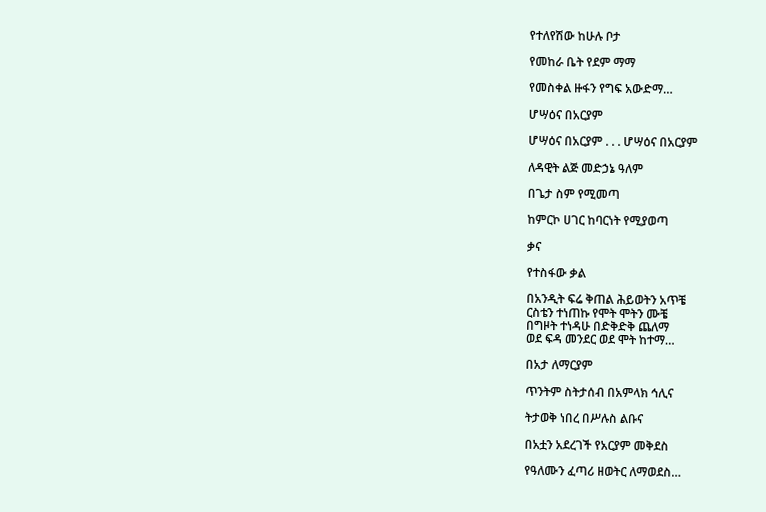የተለየሽው ከሁሉ ቦታ

የመከራ ቤት የደም ማማ

የመስቀል ዙፋን የግፍ አውድማ…

ሆሣዕና በአርያም

ሆሣዕና በአርያም . . . ሆሣዕና በአርያም

ለዳዊት ልጅ መድኃኔ ዓለም

በጌታ ስም የሚመጣ

ከምርኮ ሀገር ከባርነት የሚያወጣ

ቃና

የተስፋው ቃል

በአንዲት ፍሬ ቅጠል ሕይወትን አጥቼ
ርስቴን ተነጠኩ የሞት ሞትን ሙቼ
በግዞት ተነዳሁ በድቅድቅ ጨለማ
ወደ ፍዳ መንደር ወደ ሞት ከተማ…

በአታ ለማርያም

ጥንትም ስትታሰብ በአምላክ ኅሊና

ትታወቅ ነበረ በሥሉስ ልቡና

በአቷን አደረገች የአርያም መቅደስ

የዓለሙን ፈጣሪ ዘወትር ለማወደስ…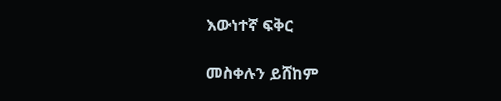እውነተኛ ፍቅር

መስቀሉን ይሸከም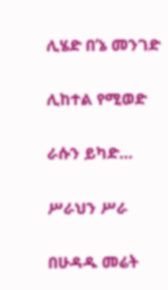ሊሄድ በ’ኔ መንገድ

ሊከተል የሚወድ

ራሱን ይካድ…

ሥራህን ሥራ

በሁዳዱ መሬት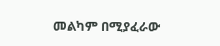መልካም በሚያፈራው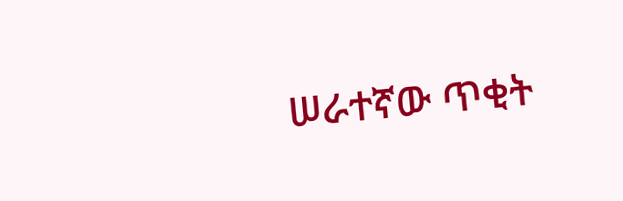ሠራተኛው ጥቂት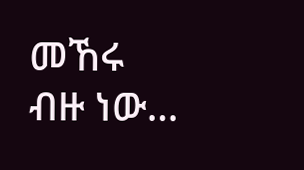መኸሩ ብዙ ነው…